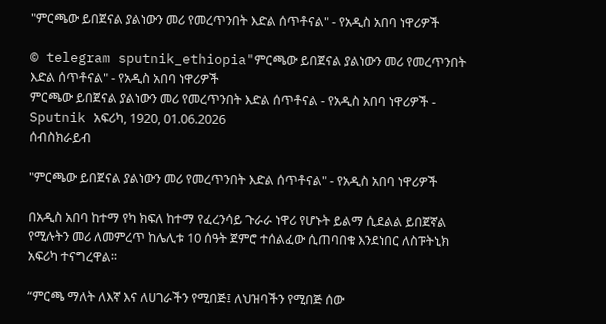"ምርጫው ይበጀናል ያልነውን መሪ የመረጥንበት እድል ሰጥቶናል" - የአዲስ አበባ ነዋሪዎች

© telegram sputnik_ethiopia"ምርጫው ይበጀናል ያልነውን መሪ የመረጥንበት እድል ሰጥቶናል" - የአዲስ አበባ ነዋሪዎች
ምርጫው ይበጀናል ያልነውን መሪ የመረጥንበት እድል ሰጥቶናል - የአዲስ አበባ ነዋሪዎች - Sputnik አፍሪካ, 1920, 01.06.2026
ሰብስክራይብ

"ምርጫው ይበጀናል ያልነውን መሪ የመረጥንበት እድል ሰጥቶናል" - የአዲስ አበባ ነዋሪዎች

በአዲስ አበባ ከተማ የካ ክፍለ ከተማ የፈረንሳይ ጉራራ ነዋሪ የሆኑት ይልማ ሲደልል ይበጀኛል የሚሉትን መሪ ለመምረጥ ከሌሊቱ 10 ሰዓት ጀምሮ ተሰልፈው ሲጠባበቁ እንደነበር ለስፑትኒክ አፍሪካ ተናግረዋል፡፡

“ምርጫ ማለት ለእኛ እና ለሀገራችን የሚበጅ፤ ለህዝባችን የሚበጅ ሰው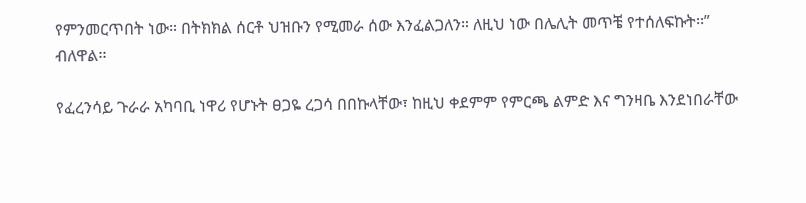የምንመርጥበት ነው። በትክክል ሰርቶ ህዝቡን የሚመራ ሰው እንፈልጋለን። ለዚህ ነው በሌሊት መጥቼ የተሰለፍኩት፡፡” ብለዋል፡፡

የፈረንሳይ ጉራራ አካባቢ ነዋሪ የሆኑት ፀጋዬ ረጋሳ በበኩላቸው፣ ከዚህ ቀደምም የምርጫ ልምድ እና ግንዛቤ እንደነበራቸው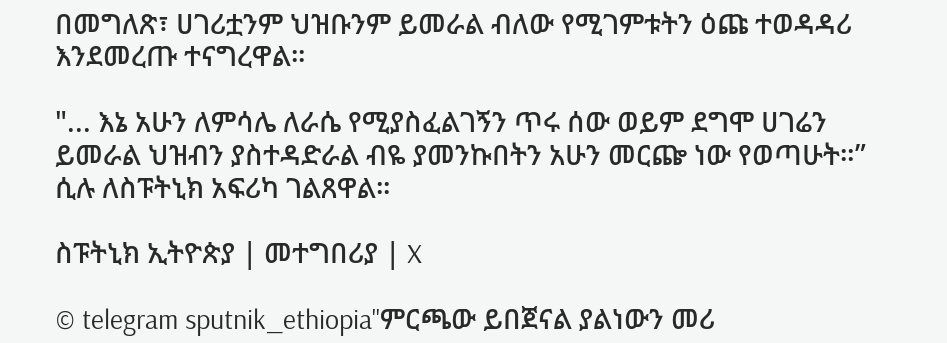በመግለጽ፣ ሀገሪቷንም ህዝቡንም ይመራል ብለው የሚገምቱትን ዕጩ ተወዳዳሪ እንደመረጡ ተናግረዋል፡፡

"... እኔ አሁን ለምሳሌ ለራሴ የሚያስፈልገኝን ጥሩ ሰው ወይም ደግሞ ሀገሬን ይመራል ህዝብን ያስተዳድራል ብዬ ያመንኩበትን አሁን መርጬ ነው የወጣሁት።” ሲሉ ለስፑትኒክ አፍሪካ ገልጸዋል፡፡

ስፑትኒክ ኢትዮጵያ | መተግበሪያ | X

© telegram sputnik_ethiopia"ምርጫው ይበጀናል ያልነውን መሪ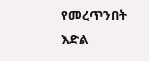የመረጥንበት እድል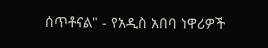ሰጥቶናል" - የአዲስ አበባ ነዋሪዎች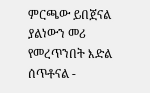ምርጫው ይበጀናል ያልነውን መሪ የመረጥንበት እድል ሰጥቶናል -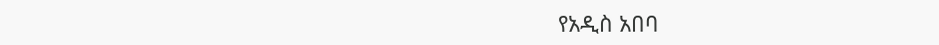የአዲስ አበባ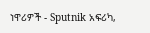ነዋሪዎች - Sputnik አፍሪካ,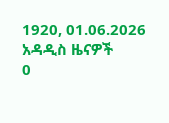1920, 01.06.2026
አዳዲስ ዜናዎች
0